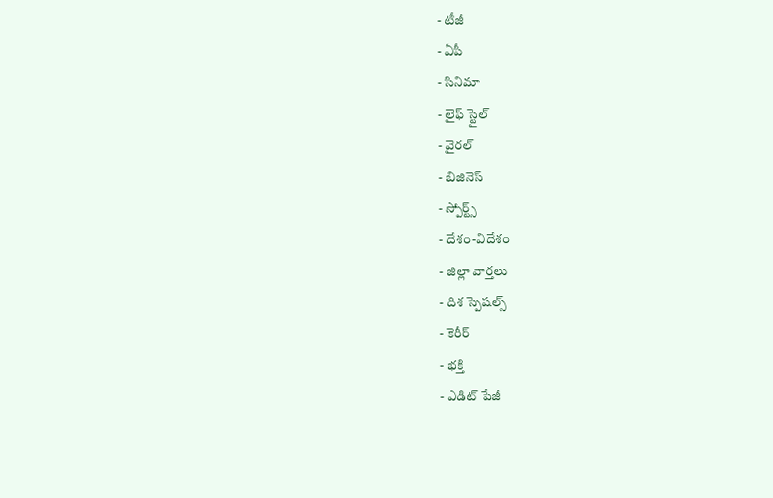- టీజీ
- ఏపీ
- సినిమా
- లైఫ్ స్టైల్
- వైరల్
- బిజినెస్
- స్పోర్ట్స్
- దేశం-విదేశం
- జిల్లా వార్తలు
- దిశ స్పెషల్స్
- కెరీర్
- భక్తి
- ఎడిట్ పేజీ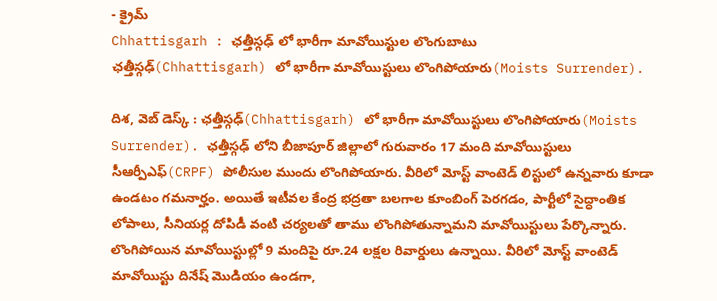- క్రైమ్
Chhattisgarh : ఛత్తీస్గఢ్ లో భారీగా మావోయిస్టుల లొంగుబాటు
ఛత్తీస్గఢ్(Chhattisgarh) లో భారీగా మావోయిస్టులు లొంగిపోయారు(Moists Surrender).

దిశ, వెబ్ డెస్క్ : ఛత్తీస్గఢ్(Chhattisgarh) లో భారీగా మావోయిస్టులు లొంగిపోయారు(Moists Surrender). ఛత్తీస్గఢ్ లోని బీజాపూర్ జిల్లాలో గురువారం 17 మంది మావోయిస్టులు సీఆర్పీఎఫ్(CRPF) పోలీసుల ముందు లొంగిపోయారు. వీరిలో మోస్ట్ వాంటెడ్ లిస్టులో ఉన్నవారు కూడా ఉండటం గమనార్హం. అయితే ఇటీవల కేంద్ర భద్రతా బలగాల కూంబింగ్ పెరగడం, పార్టీలో సైద్ధాంతిక లోపాలు, సీనియర్ల దోపిడీ వంటి చర్యలతో తాము లొంగిపోతున్నామని మావోయిస్టులు పేర్కొన్నారు. లొంగిపోయిన మావోయిస్టుల్లో 9 మందిపై రూ.24 లక్షల రివార్డులు ఉన్నాయి. వీరిలో మోస్ట్ వాంటెడ్ మావోయిస్టు దినేష్ మొడియం ఉండగా,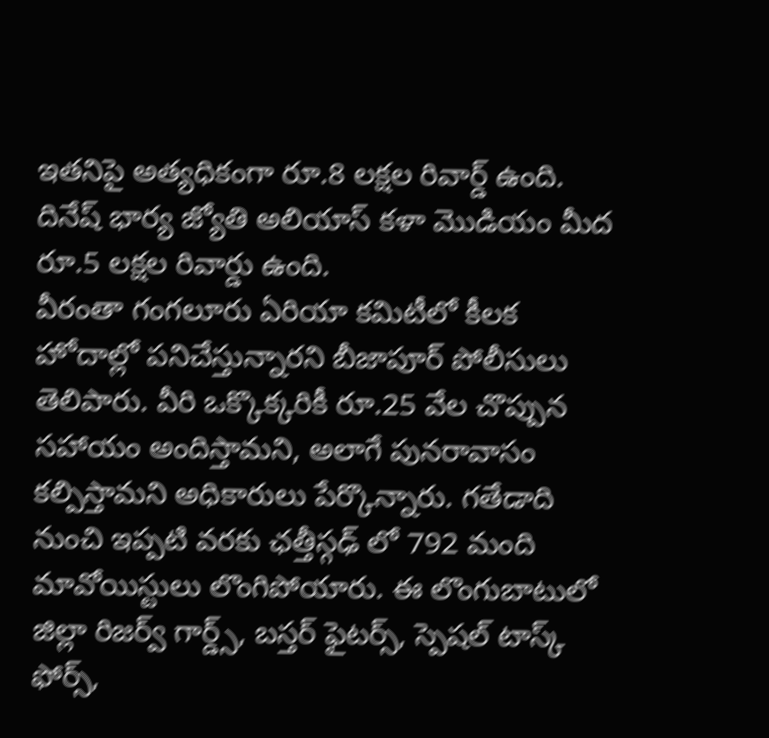ఇతనిపై అత్యధికంగా రూ.8 లక్షల రివార్డ్ ఉంది. దినేష్ భార్య జ్యోతి అలియాస్ కళా మొడియం మీద రూ.5 లక్షల రివార్డు ఉంది.
వీరంతా గంగలూరు ఏరియా కమిటీలో కీలక హోదాల్లో పనిచేస్తున్నారని బీజాపూర్ పోలీసులు తెలిపారు. వీరి ఒక్కొక్కరికీ రూ.25 వేల చొప్పున సహాయం అందిస్తామని, అలాగే పునరావాసం కల్పిస్తామని అధికారులు పేర్కొన్నారు. గతేడాది నుంచి ఇప్పటి వరకు ఛత్తీస్గఢ్ లో 792 మంది మావోయిస్టులు లొంగిపోయారు. ఈ లొంగుబాటులో జిల్లా రిజర్వ్ గార్డ్స్, బస్తర్ ఫైటర్స్, స్పెషల్ టాస్క్ ఫోర్స్,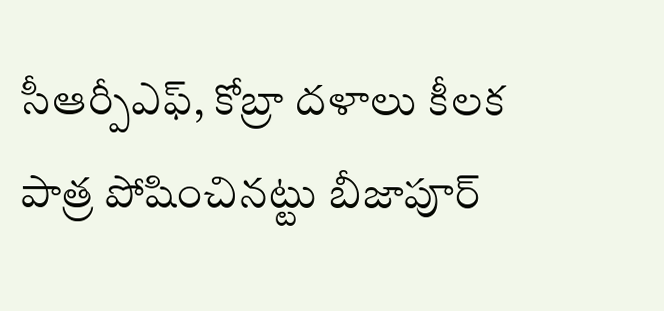సీఆర్పీఎఫ్, కోబ్రా దళాలు కీలక పాత్ర పోషించినట్టు బీజాపూర్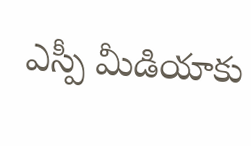ఎస్పీ మీడియాకు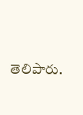తెలిపారు.